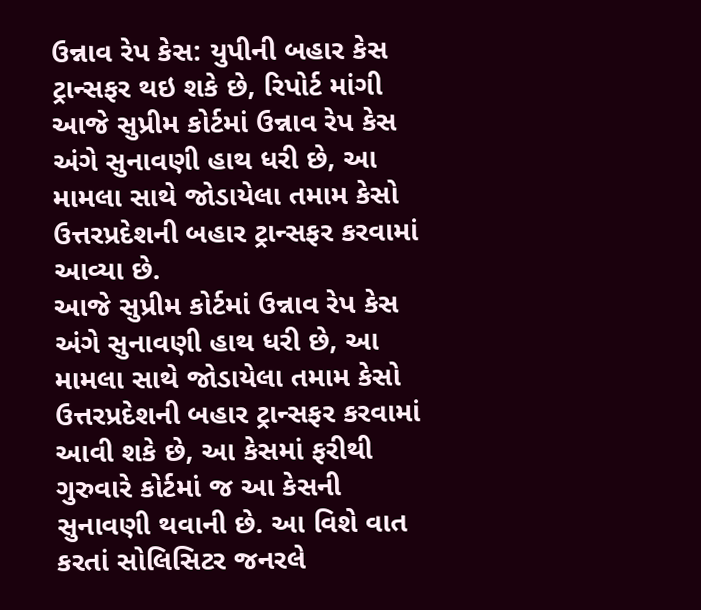ઉન્નાવ રેપ કેસ: યુપીની બહાર કેસ ટ્રાન્સફર થઇ શકે છે, રિપોર્ટ માંગી
આજે સુપ્રીમ કોર્ટમાં ઉન્નાવ રેપ કેસ અંગે સુનાવણી હાથ ધરી છે, આ મામલા સાથે જોડાયેલા તમામ કેસો ઉત્તરપ્રદેશની બહાર ટ્રાન્સફર કરવામાં આવ્યા છે.
આજે સુપ્રીમ કોર્ટમાં ઉન્નાવ રેપ કેસ અંગે સુનાવણી હાથ ધરી છે, આ મામલા સાથે જોડાયેલા તમામ કેસો ઉત્તરપ્રદેશની બહાર ટ્રાન્સફર કરવામાં આવી શકે છે, આ કેસમાં ફરીથી ગુરુવારે કોર્ટમાં જ આ કેસની સુનાવણી થવાની છે. આ વિશે વાત કરતાં સોલિસિટર જનરલે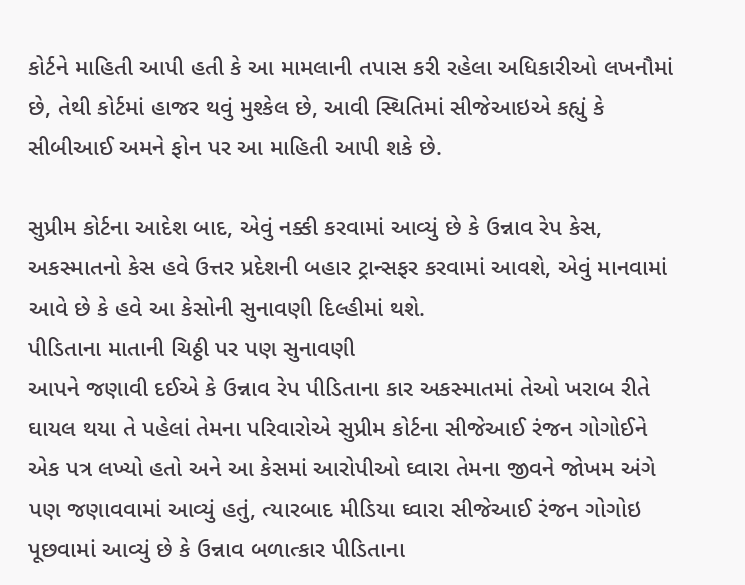કોર્ટને માહિતી આપી હતી કે આ મામલાની તપાસ કરી રહેલા અધિકારીઓ લખનૌમાં છે, તેથી કોર્ટમાં હાજર થવું મુશ્કેલ છે, આવી સ્થિતિમાં સીજેઆઇએ કહ્યું કે સીબીઆઈ અમને ફોન પર આ માહિતી આપી શકે છે.

સુપ્રીમ કોર્ટના આદેશ બાદ, એવું નક્કી કરવામાં આવ્યું છે કે ઉન્નાવ રેપ કેસ, અકસ્માતનો કેસ હવે ઉત્તર પ્રદેશની બહાર ટ્રાન્સફર કરવામાં આવશે, એવું માનવામાં આવે છે કે હવે આ કેસોની સુનાવણી દિલ્હીમાં થશે.
પીડિતાના માતાની ચિઠ્ઠી પર પણ સુનાવણી
આપને જણાવી દઈએ કે ઉન્નાવ રેપ પીડિતાના કાર અકસ્માતમાં તેઓ ખરાબ રીતે ઘાયલ થયા તે પહેલાં તેમના પરિવારોએ સુપ્રીમ કોર્ટના સીજેઆઈ રંજન ગોગોઈને એક પત્ર લખ્યો હતો અને આ કેસમાં આરોપીઓ ઘ્વારા તેમના જીવને જોખમ અંગે પણ જણાવવામાં આવ્યું હતું, ત્યારબાદ મીડિયા ઘ્વારા સીજેઆઈ રંજન ગોગોઇ પૂછવામાં આવ્યું છે કે ઉન્નાવ બળાત્કાર પીડિતાના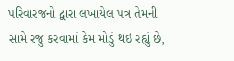પરિવારજનો દ્વારા લખાયેલ પત્ર તેમની સામે રજુ કરવામાં કેમ મોડું થઇ રહ્યું છે,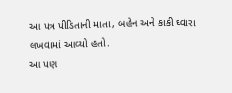આ પત્ર પીડિતાની માતા, બહેન અને કાકી ઘ્વારા લખવામાં આવ્યો હતો.
આ પણ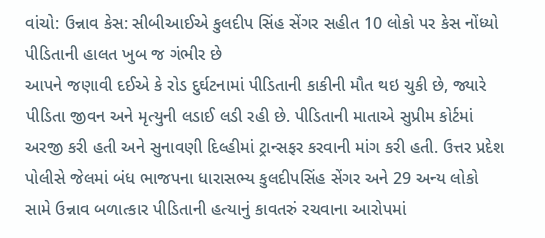વાંચો: ઉન્નાવ કેસ: સીબીઆઈએ કુલદીપ સિંહ સેંગર સહીત 10 લોકો પર કેસ નોંધ્યો
પીડિતાની હાલત ખુબ જ ગંભીર છે
આપને જણાવી દઈએ કે રોડ દુર્ઘટનામાં પીડિતાની કાકીની મૌત થઇ ચુકી છે, જ્યારે પીડિતા જીવન અને મૃત્યુની લડાઈ લડી રહી છે. પીડિતાની માતાએ સુપ્રીમ કોર્ટમાં અરજી કરી હતી અને સુનાવણી દિલ્હીમાં ટ્રાન્સફર કરવાની માંગ કરી હતી. ઉત્તર પ્રદેશ પોલીસે જેલમાં બંધ ભાજપના ધારાસભ્ય કુલદીપસિંહ સેંગર અને 29 અન્ય લોકો સામે ઉન્નાવ બળાત્કાર પીડિતાની હત્યાનું કાવતરું રચવાના આરોપમાં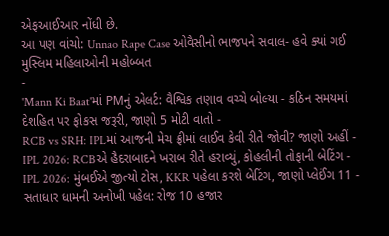એફઆઈઆર નોંધી છે.
આ પણ વાંચો: Unnao Rape Case ઓવૈસીનો ભાજપને સવાલ- હવે ક્યાં ગઈ મુસ્લિમ મહિલાઓની મહોબ્બત
-
'Mann Ki Baat'માં PMનું એલર્ટ: વૈશ્વિક તણાવ વચ્ચે બોલ્યા - કઠિન સમયમાં દેશહિત પર ફોકસ જરૂરી, જાણો 5 મોટી વાતો -
RCB vs SRH: IPLમાં આજની મેચ ફ્રીમાં લાઈવ કેવી રીતે જોવી? જાણો અહીં -
IPL 2026: RCBએ હૈદરાબાદને ખરાબ રીતે હરાવ્યું, કોહલીની તોફાની બેટિંગ -
IPL 2026: મુંબઈએ જીત્યો ટોસ, KKR પહેલા કરશે બેટિંગ, જાણો પ્લેઈંગ 11 -
સતાધાર ધામની અનોખી પહેલ: રોજ 10 હજાર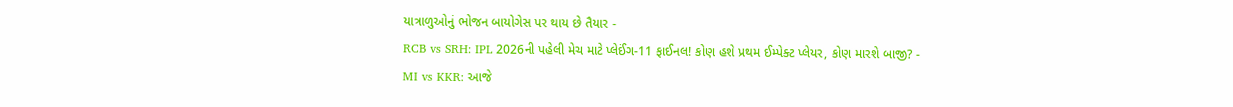યાત્રાળુઓનું ભોજન બાયોગેસ પર થાય છે તૈયાર -
RCB vs SRH: IPL 2026ની પહેલી મેચ માટે પ્લેઈંગ-11 ફાઈનલ! કોણ હશે પ્રથમ ઈમ્પેક્ટ પ્લેયર, કોણ મારશે બાજી? -
MI vs KKR: આજે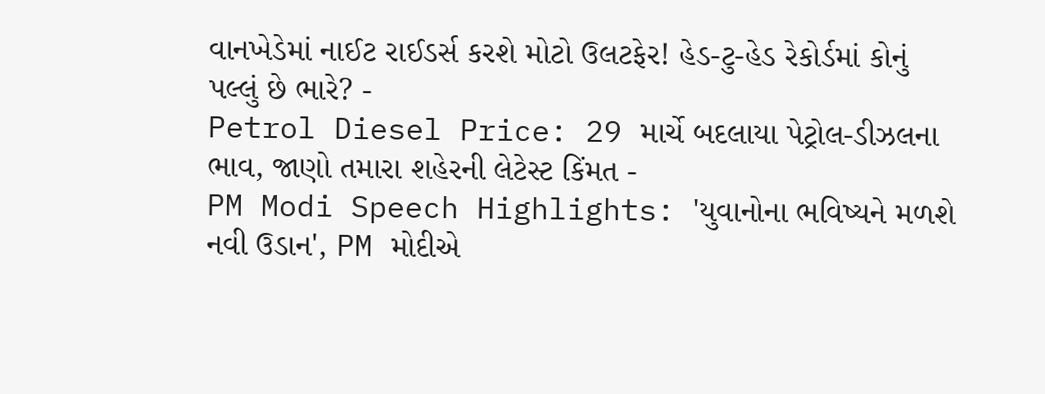વાનખેડેમાં નાઈટ રાઈડર્સ કરશે મોટો ઉલટફેર! હેડ-ટુ-હેડ રેકોર્ડમાં કોનું પલ્લું છે ભારે? -
Petrol Diesel Price: 29 માર્ચે બદલાયા પેટ્રોલ-ડીઝલના ભાવ, જાણો તમારા શહેરની લેટેસ્ટ કિંમત -
PM Modi Speech Highlights: 'યુવાનોના ભવિષ્યને મળશે નવી ઉડાન', PM મોદીએ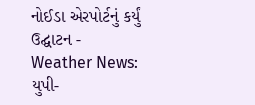નોઈડા એરપોર્ટનું કર્યું ઉદ્ઘાટન -
Weather News: યુપી-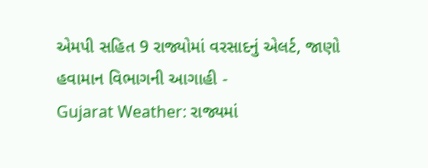એમપી સહિત 9 રાજ્યોમાં વરસાદનું એલર્ટ, જાણો હવામાન વિભાગની આગાહી -
Gujarat Weather: રાજ્યમાં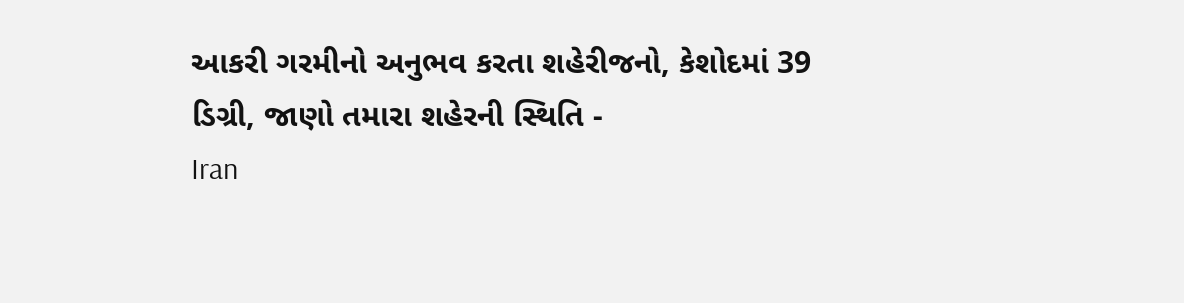આકરી ગરમીનો અનુભવ કરતા શહેરીજનો, કેશોદમાં 39 ડિગ્રી, જાણો તમારા શહેરની સ્થિતિ -
Iran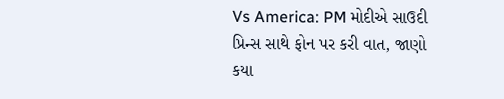Vs America: PM મોદીએ સાઉદી પ્રિન્સ સાથે ફોન પર કરી વાત, જાણો કયા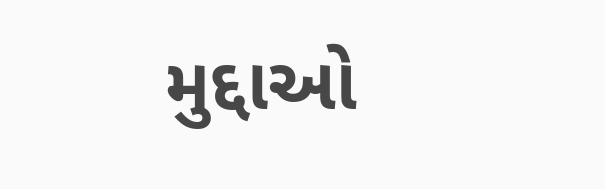મુદ્દાઓ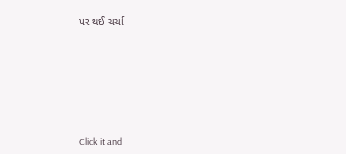પર થઈ ચર્ચા







Click it and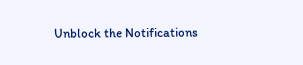Unblock the Notifications